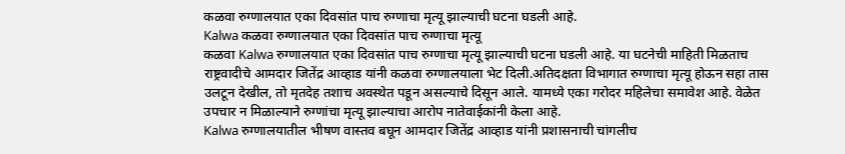कळवा रुग्णालयात एका दिवसांत पाच रुग्णाचा मृत्यू झाल्याची घटना घडली आहे.
Kalwa कळवा रुग्णालयात एका दिवसांत पाच रुग्णाचा मृत्यू
कळवा Kalwa रुग्णालयात एका दिवसांत पाच रुग्णाचा मृत्यू झाल्याची घटना घडली आहे. या घटनेची माहिती मिळताच राष्ट्रवादीचे आमदार जितेंद्र आव्हाड यांनी कळवा रुग्णालयाला भेट दिली.अतिदक्षता विभागात रुग्णाचा मृत्यू होऊन सहा तास उलटून देखील, तो मृतदेह तशाच अवस्थेत पडून असल्याचे दिसून आले. यामध्ये एका गरोदर महिलेचा समावेश आहे. वेळेत उपचार न मिळाल्याने रुग्णांचा मृत्यू झाल्याचा आरोप नातेवाईकांनी केला आहे.
Kalwa रुग्णालयातील भीषण वास्तव बघून आमदार जितेंद्र आव्हाड यांनी प्रशासनाची चांगलीच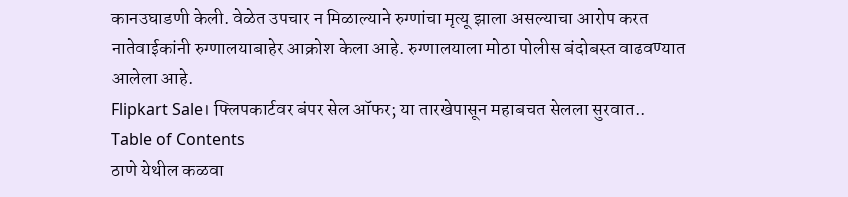कानउघाडणी केली. वेळेत उपचार न मिळाल्याने रुग्णांचा मृत्यू झाला असल्याचा आरोप करत नातेवाईकांनी रुग्णालयाबाहेर आक्रोश केला आहे. रुग्णालयाला मोठा पोलीस बंदोबस्त वाढवण्यात आलेला आहे.
Flipkart Sale। फ्लिपकार्टवर बंपर सेल ऑफर; या तारखेपासून महाबचत सेलला सुरवात..
Table of Contents
ठाणे येथील कळवा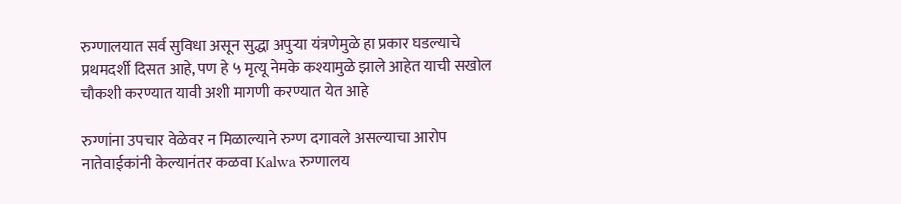रुग्णालयात सर्व सुविधा असून सुद्धा अपुऱ्या यंत्रणेमुळे हा प्रकार घडल्याचे प्रथमदर्शी दिसत आहे, पण हे ५ मृत्यू नेमके कश्यामुळे झाले आहेत याची सखोल चौकशी करण्यात यावी अशी मागणी करण्यात येत आहे

रुग्णांना उपचार वेळेवर न मिळाल्याने रुग्ण दगावले असल्याचा आरोप नातेवाईकांनी केल्यानंतर कळवा Kalwa रुग्णालय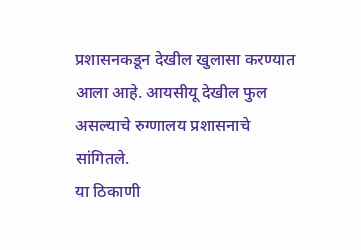प्रशासनकडून देखील खुलासा करण्यात आला आहे. आयसीयू देखील फुल असल्याचे रुग्णालय प्रशासनाचे सांगितले.
या ठिकाणी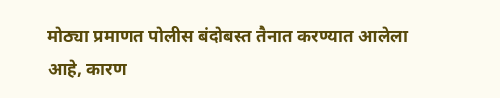मोठ्या प्रमाणत पोलीस बंदोबस्त तैनात करण्यात आलेला आहे, कारण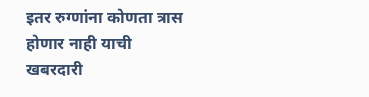इतर रुग्णांना कोणता त्रास होणार नाही याची खबरदारी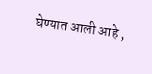घेण्यात आली आहे ,